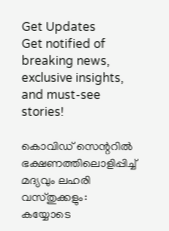Get Updates
Get notified of breaking news, exclusive insights, and must-see stories!

കൊവിഡ് സെന്ററിൽ ഭക്ഷണത്തിലൊളിപ്പിച്ച് മദ്യവും ലഹരി വസ്തുക്കളും: കയ്യോടെ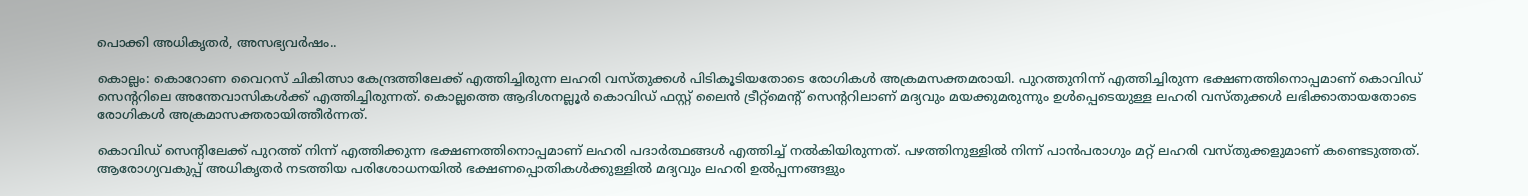പൊക്കി അധികൃതർ, അസഭ്യവർഷം..

കൊല്ലം: കൊറോണ വൈറസ് ചികിത്സാ കേന്ദ്രത്തിലേക്ക് എത്തിച്ചിരുന്ന ലഹരി വസ്തുക്കൾ പിടികൂടിയതോടെ രോഗികൾ അക്രമസക്തമരായി. പുറത്തുനിന്ന് എത്തിച്ചിരുന്ന ഭക്ഷണത്തിനൊപ്പമാണ് കൊവിഡ് സെന്ററിലെ അന്തേവാസികൾക്ക് എത്തിച്ചിരുന്നത്. കൊല്ലത്തെ ആദിശനല്ലൂർ കൊവിഡ് ഫസ്റ്റ് ലൈൻ ട്രീറ്റ്മെന്റ് സെന്ററിലാണ് മദ്യവും മയക്കുമരുന്നും ഉൾപ്പെടെയുള്ള ലഹരി വസ്തുക്കൾ ലഭിക്കാതായതോടെ രോഗികൾ അക്രമാസക്തരായിത്തീർന്നത്.

കൊവിഡ് സെന്റിലേക്ക് പുറത്ത് നിന്ന് എത്തിക്കുന്ന ഭക്ഷണത്തിനൊപ്പമാണ് ലഹരി പദാർത്ഥങ്ങൾ എത്തിച്ച് നൽകിയിരുന്നത്. പഴത്തിനുള്ളിൽ നിന്ന് പാൻപരാഗും മറ്റ് ലഹരി വസ്തുക്കളുമാണ് കണ്ടെടുത്തത്. ആരോഗ്യവകുപ്പ് അധികൃതർ നടത്തിയ പരിശോധനയിൽ ഭക്ഷണപ്പൊതികൾക്കുള്ളിൽ മദ്യവും ലഹരി ഉൽപ്പന്നങ്ങളും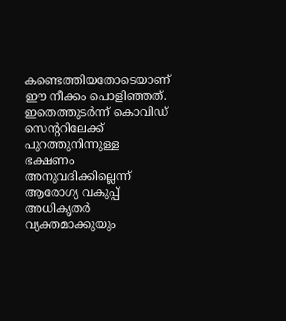കണ്ടെത്തിയതോടെയാണ് ഈ നീക്കം പൊളിഞ്ഞത്. ഇതെത്തുടർന്ന് കൊവിഡ് സെന്ററിലേക്ക് പുറത്തുനിന്നുള്ള ഭക്ഷണം അനുവദിക്കില്ലെന്ന് ആരോഗ്യ വകുപ്പ് അധികൃതർ വ്യക്തമാക്കുയും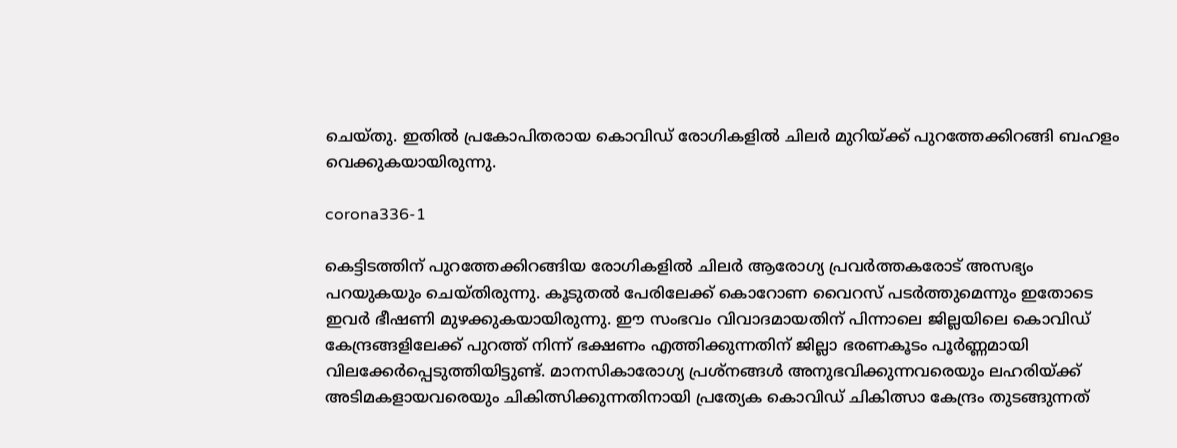ചെയ്തു. ഇതിൽ പ്രകോപിതരായ കൊവിഡ് രോഗികളിൽ ചിലർ മുറിയ്ക്ക് പുറത്തേക്കിറങ്ങി ബഹളം വെക്കുകയായിരുന്നു.

corona336-1

കെട്ടിടത്തിന് പുറത്തേക്കിറങ്ങിയ രോഗികളിൽ ചിലർ ആരോഗ്യ പ്രവർത്തകരോട് അസഭ്യം പറയുകയും ചെയ്തിരുന്നു. കൂടുതൽ പേരിലേക്ക് കൊറോണ വൈറസ് പടർത്തുമെന്നും ഇതോടെ ഇവർ ഭീഷണി മുഴക്കുകയായിരുന്നു. ഈ സംഭവം വിവാദമായതിന് പിന്നാലെ ജില്ലയിലെ കൊവിഡ് കേന്ദ്രങ്ങളിലേക്ക് പുറത്ത് നിന്ന് ഭക്ഷണം എത്തിക്കുന്നതിന് ജില്ലാ ഭരണകൂടം പൂർണ്ണമായി വിലക്കേർപ്പെടുത്തിയിട്ടുണ്ട്. മാനസികാരോഗ്യ പ്രശ്നങ്ങൾ അനുഭവിക്കുന്നവരെയും ലഹരിയ്ക്ക് അടിമകളായവരെയും ചികിത്സിക്കുന്നതിനായി പ്രത്യേക കൊവിഡ് ചികിത്സാ കേന്ദ്രം തുടങ്ങുന്നത്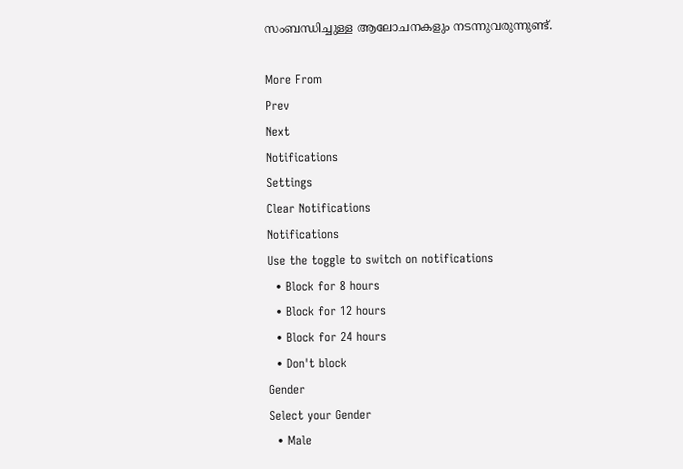സംബന്ധിച്ചുള്ള ആലോചനകളും നടന്നുവരുന്നുണ്ട്.

More From
Prev
Next
Notifications
Settings
Clear Notifications
Notifications
Use the toggle to switch on notifications
  • Block for 8 hours
  • Block for 12 hours
  • Block for 24 hours
  • Don't block
Gender
Select your Gender
  • Male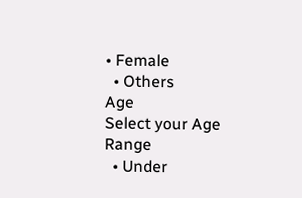• Female
  • Others
Age
Select your Age Range
  • Under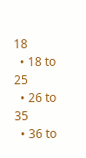18
  • 18 to 25
  • 26 to 35
  • 36 to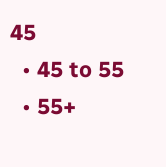45
  • 45 to 55
  • 55+